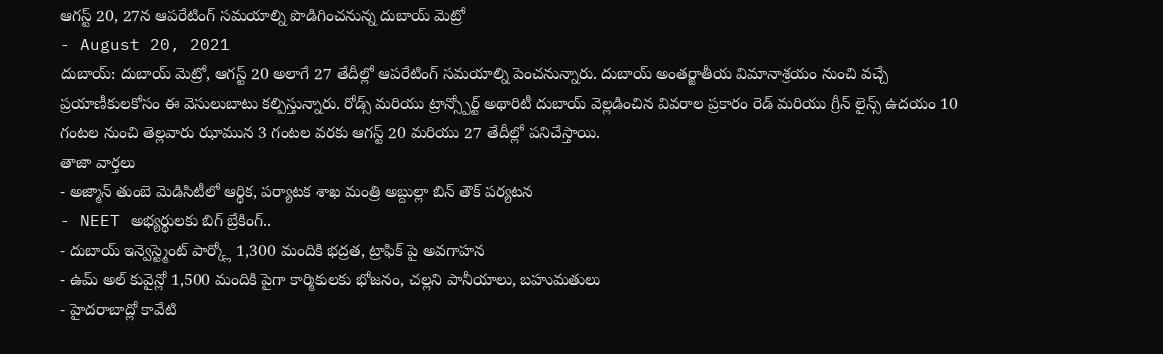ఆగస్ట్ 20, 27న ఆపరేటింగ్ సమయాల్ని పొడిగించనున్న దుబాయ్ మెట్రో
- August 20, 2021
దుబాయ్: దుబాయ్ మెట్రో, ఆగస్ట్ 20 అలాగే 27 తేదీల్లో ఆపరేటింగ్ సమయాల్ని పెంచనున్నారు. దుబాయ్ అంతర్జాతీయ విమానాశ్రయం నుంచి వచ్చే ప్రయాణీకులకోసం ఈ వెసులుబాటు కల్పిస్తున్నారు. రోడ్స్ మరియు ట్రాన్స్పోర్ట్ అథారిటీ దుబాయ్ వెల్లడించిన వివరాల ప్రకారం రెడ్ మరియు గ్రీన్ లైన్స్ ఉదయం 10 గంటల నుంచి తెల్లవారు ఝామున 3 గంటల వరకు ఆగస్ట్ 20 మరియు 27 తేదీల్లో పనిచేస్తాయి.
తాజా వార్తలు
- అజ్మాన్ తుంబె మెడిసిటీలో ఆర్థిక, పర్యాటక శాఖ మంత్రి అబ్దుల్లా బిన్ తౌక్ పర్యటన
- NEET అభ్యర్థులకు బిగ్ బ్రేకింగ్..
- దుబాయ్ ఇన్వెస్ట్మెంట్ పార్క్లో 1,300 మందికి భద్రత, ట్రాఫిక్ పై అవగాహన
- ఉమ్ అల్ కువైన్లో 1,500 మందికి పైగా కార్మికులకు భోజనం, చల్లని పానీయాలు, బహుమతులు
- హైదరాబాద్లో కావేటి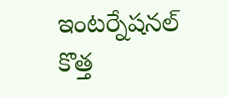ఇంటర్నేషనల్ కొత్త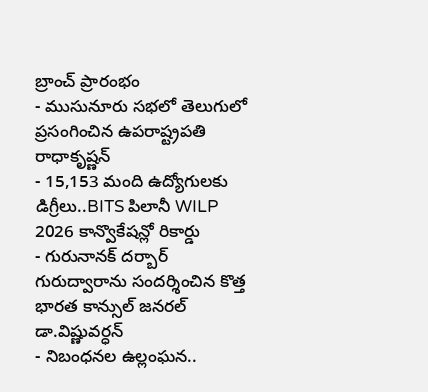బ్రాంచ్ ప్రారంభం
- ముసునూరు సభలో తెలుగులో ప్రసంగించిన ఉపరాష్ట్రపతి రాధాకృష్ణన్
- 15,153 మంది ఉద్యోగులకు డిగ్రీలు..BITS పిలానీ WILP 2026 కాన్వొకేషన్లో రికార్డు
- గురునానక్ దర్బార్ గురుద్వారాను సందర్శించిన కొత్త భారత కాన్సుల్ జనరల్ డా.విష్ణువర్ధన్
- నిబంధనల ఉల్లంఘన..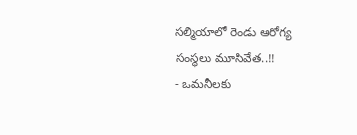సల్మియాలో రెండు ఆరోగ్య సంస్థలు మూసివేత..!!
- ఒమనీలకు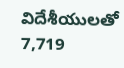విదేశీయులతో 7,719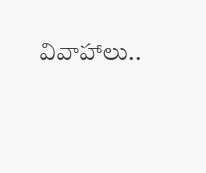వివాహాలు..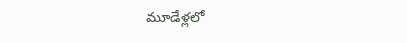మూడేళ్లలో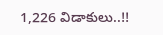1,226 విడాకులు..!!